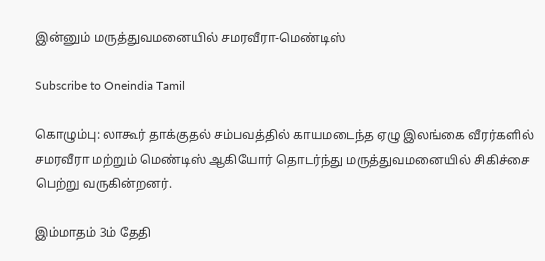இன்னும் மருத்துவமனையில் சமரவீரா-மெண்டிஸ்

Subscribe to Oneindia Tamil

கொழும்பு: லாகூர் தாக்குதல் சம்பவத்தில் காயமடைந்த ஏழு இலங்கை வீரர்களில் சமரவீரா மற்றும் மெண்டிஸ் ஆகியோர் தொடர்ந்து மருத்துவமனையில் சிகிச்சை பெற்று வருகின்றனர்.

இம்மாதம் 3ம் தேதி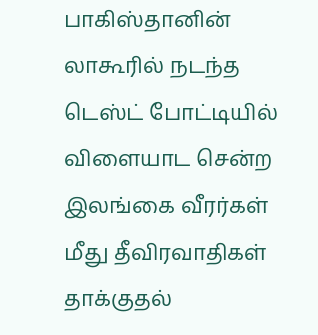பாகிஸ்தானின் லாகூரில் நடந்த டெஸ்ட் போட்டியில் விளையாட சென்ற இலங்கை வீரர்கள் மீது தீவிரவாதிகள் தாக்குதல்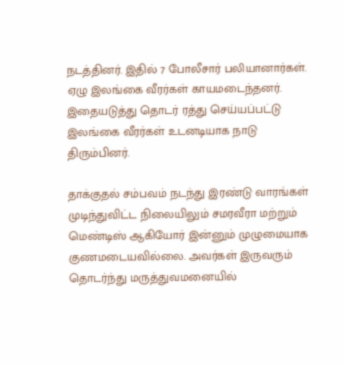நடத்தினர். இதில் 7 போலீசார் பலியானார்கள். ஏழு இலங்கை வீரர்கள் காயமடைந்தனர். இதையடுத்து தொடர் ரத்து செய்யப்பட்டு இலங்கை வீரர்கள் உடனடியாக நாடு திரும்பினர்.

தாக்குதல் சம்பவம் நடந்து இரண்டு வாரங்கள் முடிந்துவிட்ட நிலையிலும் சமரவீரா மற்றும் மெண்டிஸ் ஆகியோர் இன்னும் முழுமையாக குணமடையவில்லை. அவர்கள் இருவரும் தொடர்ந்து மருத்துவமனையில்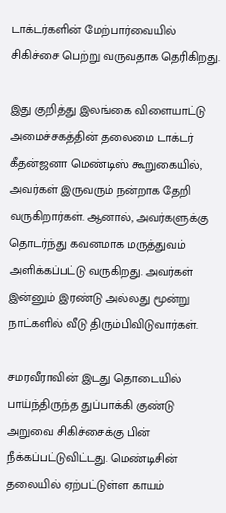டாக்டர்களின் மேற்பார்வையில் சிகிச்சை பெற்று வருவதாக தெரிகிறது.

இது குறித்து இலங்கை விளையாட்டு அமைச்சகத்தின் தலைமை டாக்டர் கீதன்ஜனா மெண்டிஸ் கூறுகையில், அவர்கள் இருவரும் நன்றாக தேறி வருகிறார்கள். ஆனால், அவர்களுக்கு தொடர்ந்து கவனமாக மருத்துவம் அளிக்கப்பட்டு வருகிறது. அவர்கள் இன்னும் இரண்டு அல்லது மூன்று நாட்களில் வீடு திரும்பிவிடுவார்கள்.

சமரவீராவின் இடது தொடையில் பாய்ந்திருந்த துப்பாக்கி குண்டு அறுவை சிகிச்சைக்கு பின் நீக்கப்பட்டுவிட்டது. மெண்டிசின் தலையில் ஏற்பட்டுள்ள காயம்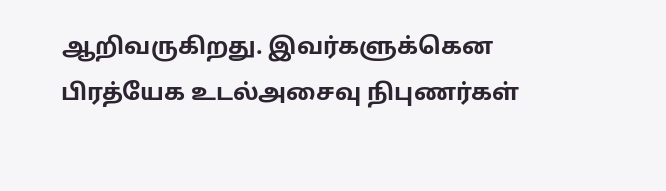ஆறிவருகிறது. இவர்களுக்கென பிரத்யேக உடல்அசைவு நிபுணர்கள்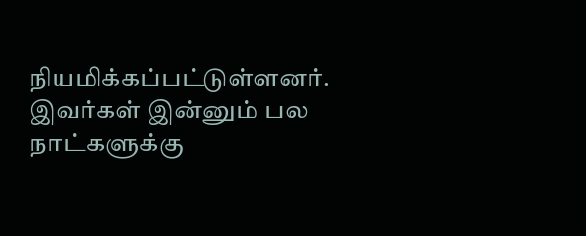நியமிக்கப்பட்டுள்ளனர். இவர்கள் இன்னும் பல நாட்களுக்கு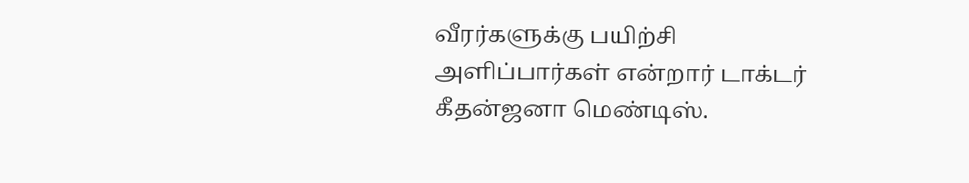வீரர்களுக்கு பயிற்சி அளிப்பார்கள் என்றார் டாக்டர் கீதன்ஜனா மெண்டிஸ்.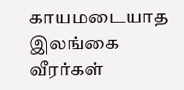காயமடையாத இலங்கை வீரர்கள்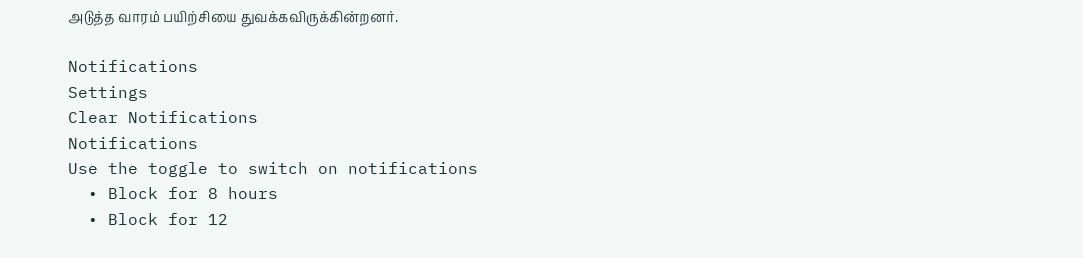அடுத்த வாரம் பயிற்சியை துவக்கவிருக்கின்றனர்.

Notifications
Settings
Clear Notifications
Notifications
Use the toggle to switch on notifications
  • Block for 8 hours
  • Block for 12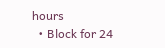hours
  • Block for 24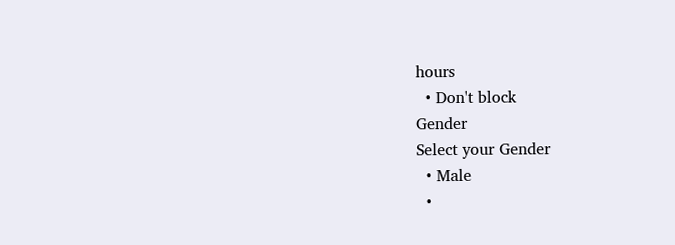hours
  • Don't block
Gender
Select your Gender
  • Male
  •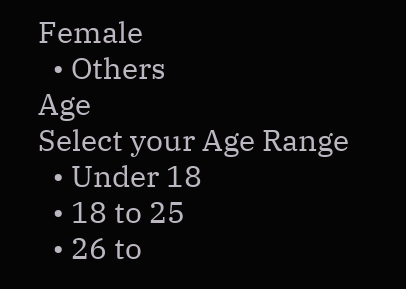Female
  • Others
Age
Select your Age Range
  • Under 18
  • 18 to 25
  • 26 to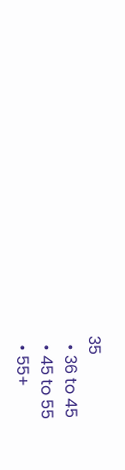35
  • 36 to 45
  • 45 to 55
  • 55+